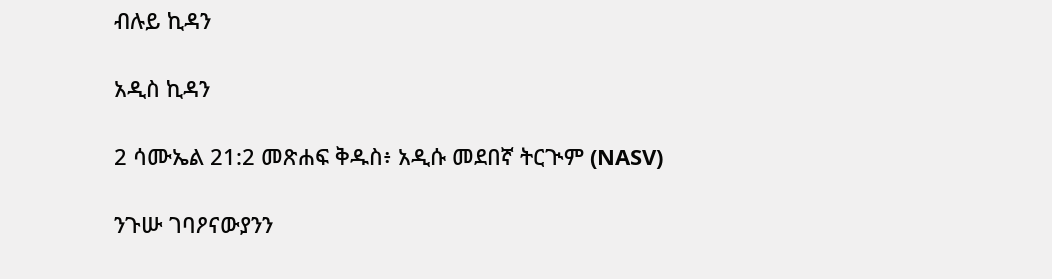ብሉይ ኪዳን

አዲስ ኪዳን

2 ሳሙኤል 21:2 መጽሐፍ ቅዱስ፥ አዲሱ መደበኛ ትርጒም (NASV)

ንጉሡ ገባዖናውያንን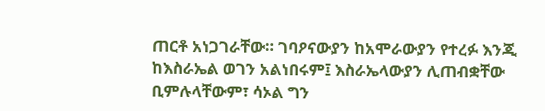ጠርቶ አነጋገራቸው። ገባዖናውያን ከአሞራውያን የተረፉ እንጂ ከእስራኤል ወገን አልነበሩም፤ እስራኤላውያን ሊጠብቋቸው ቢምሉላቸውም፣ ሳኦል ግን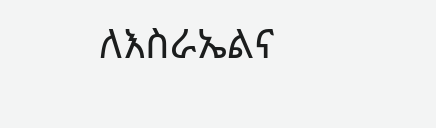ለእስራኤልና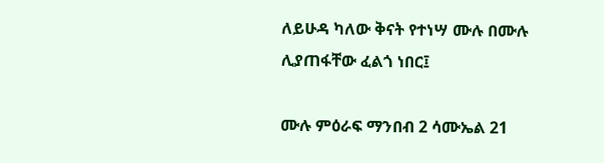ለይሁዳ ካለው ቅናት የተነሣ ሙሉ በሙሉ ሊያጠፋቸው ፈልጎ ነበር፤

ሙሉ ምዕራፍ ማንበብ 2 ሳሙኤል 21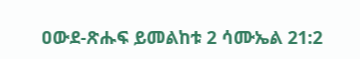ዐውደ-ጽሑፍ ይመልከቱ 2 ሳሙኤል 21:2